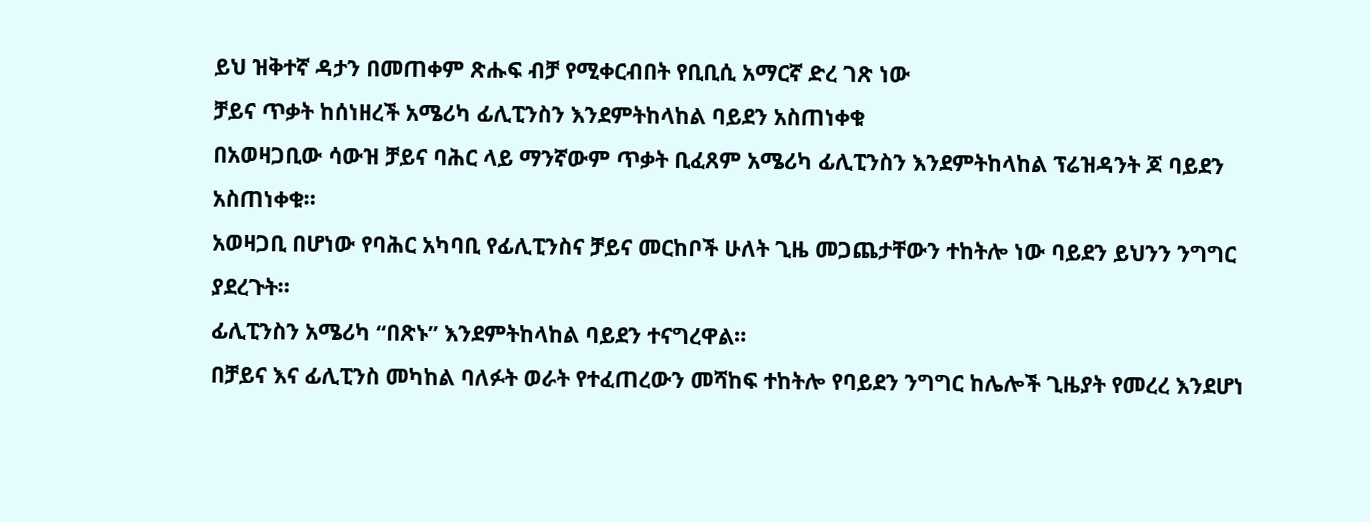ይህ ዝቅተኛ ዳታን በመጠቀም ጽሑፍ ብቻ የሚቀርብበት የቢቢሲ አማርኛ ድረ ገጽ ነው
ቻይና ጥቃት ከሰነዘረች አሜሪካ ፊሊፒንስን እንደምትከላከል ባይደን አስጠነቀቁ
በአወዛጋቢው ሳውዝ ቻይና ባሕር ላይ ማንኛውም ጥቃት ቢፈጸም አሜሪካ ፊሊፒንስን እንደምትከላከል ፕሬዝዳንት ጆ ባይደን አስጠነቀቁ።
አወዛጋቢ በሆነው የባሕር አካባቢ የፊሊፒንስና ቻይና መርከቦች ሁለት ጊዜ መጋጨታቸውን ተከትሎ ነው ባይደን ይህንን ንግግር ያደረጉት።
ፊሊፒንስን አሜሪካ “በጽኑ” እንደምትከላከል ባይደን ተናግረዋል።
በቻይና እና ፊሊፒንስ መካከል ባለፉት ወራት የተፈጠረውን መሻከፍ ተከትሎ የባይደን ንግግር ከሌሎች ጊዜያት የመረረ እንደሆነ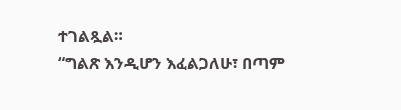ተገልጿል።
“ግልጽ እንዲሆን እፈልጋለሁ፣ በጣም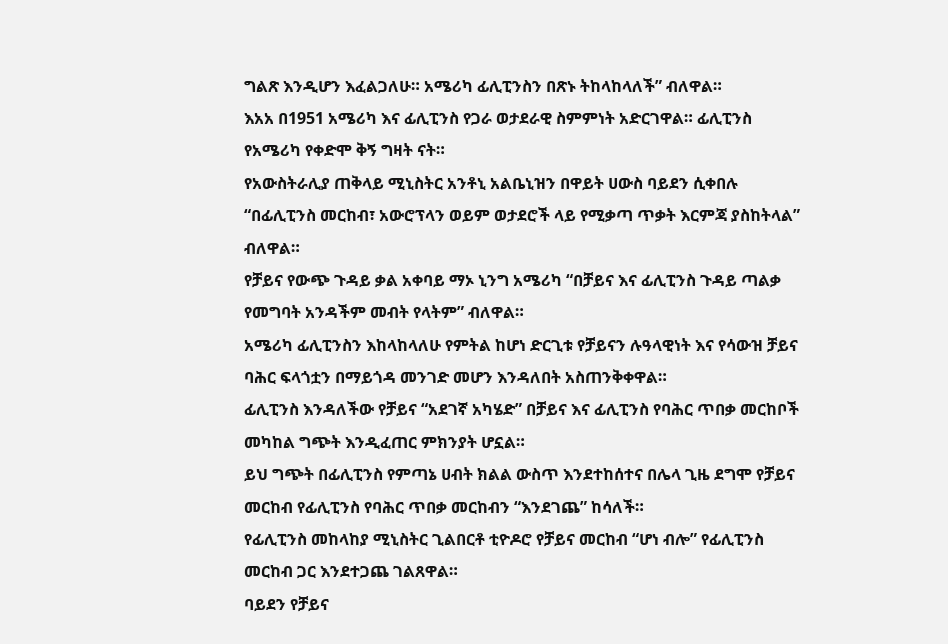ግልጽ እንዲሆን እፈልጋለሁ። አሜሪካ ፊሊፒንስን በጽኑ ትከላከላለች” ብለዋል።
እአአ በ1951 አሜሪካ እና ፊሊፒንስ የጋራ ወታደራዊ ስምምነት አድርገዋል። ፊሊፒንስ የአሜሪካ የቀድሞ ቅኝ ግዛት ናት።
የአውስትራሊያ ጠቅላይ ሚኒስትር አንቶኒ አልቤኒዝን በዋይት ሀውስ ባይደን ሲቀበሉ “በፊሊፒንስ መርከብ፣ አውሮፕላን ወይም ወታደሮች ላይ የሚቃጣ ጥቃት እርምጃ ያስከትላል” ብለዋል።
የቻይና የውጭ ጉዳይ ቃል አቀባይ ማኦ ኒንግ አሜሪካ “በቻይና እና ፊሊፒንስ ጉዳይ ጣልቃ የመግባት አንዳችም መብት የላትም” ብለዋል።
አሜሪካ ፊሊፒንስን እከላከላለሁ የምትል ከሆነ ድርጊቱ የቻይናን ሉዓላዊነት እና የሳውዝ ቻይና ባሕር ፍላጎቷን በማይጎዳ መንገድ መሆን እንዳለበት አስጠንቅቀዋል።
ፊሊፒንስ እንዳለችው የቻይና “አደገኛ አካሄድ” በቻይና እና ፊሊፒንስ የባሕር ጥበቃ መርከቦች መካከል ግጭት እንዲፈጠር ምክንያት ሆኗል።
ይህ ግጭት በፊሊፒንስ የምጣኔ ሀብት ክልል ውስጥ እንደተከሰተና በሌላ ጊዜ ደግሞ የቻይና መርከብ የፊሊፒንስ የባሕር ጥበቃ መርከብን “እንደገጨ” ከሳለች።
የፊሊፒንስ መከላከያ ሚኒስትር ጊልበርቶ ቲዮዶሮ የቻይና መርከብ “ሆነ ብሎ” የፊሊፒንስ መርከብ ጋር እንደተጋጨ ገልጸዋል።
ባይደን የቻይና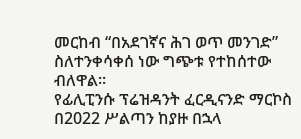መርከብ “በአደገኛና ሕገ ወጥ መንገድ” ስለተንቀሳቀሰ ነው ግጭቱ የተከሰተው ብለዋል።
የፊሊፒንሱ ፕሬዝዳንት ፈርዲናንድ ማርኮስ በ2022 ሥልጣን ከያዙ በኋላ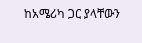ከአሜሪካ ጋር ያላቸውን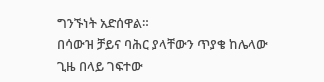ግንኙነት አድሰዋል።
በሳውዝ ቻይና ባሕር ያላቸውን ጥያቄ ከሌላው ጊዜ በላይ ገፍተው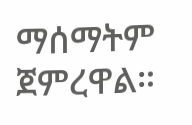ማሰማትም ጀምረዋል።